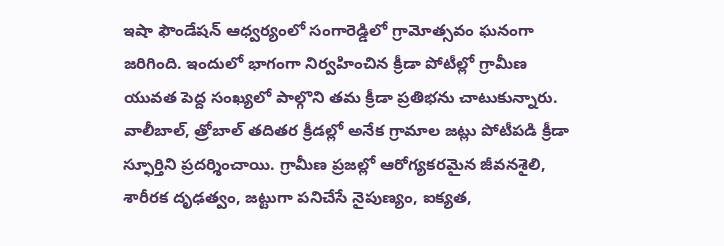ఇషా ఫౌండేషన్ ఆధ్వర్యంలో సంగారెడ్డిలో గ్రామోత్సవం ఘనంగా జరిగింది. ఇందులో భాగంగా నిర్వహించిన క్రీడా పోటీల్లో గ్రామీణ యువత పెద్ద సంఖ్యలో పాల్గొని తమ క్రీడా ప్రతిభను చాటుకున్నారు.
వాలీబాల్, త్రోబాల్ తదితర క్రీడల్లో అనేక గ్రామాల జట్లు పోటీపడి క్రీడా స్ఫూర్తిని ప్రదర్శించాయి. గ్రామీణ ప్రజల్లో ఆరోగ్యకరమైన జీవనశైలి, శారీరక దృఢత్వం, జట్టుగా పనిచేసే నైపుణ్యం, ఐక్యత,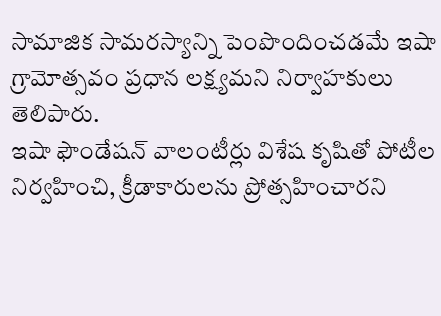సామాజిక సామరస్యాన్ని పెంపొందించడమే ఇషా గ్రామోత్సవం ప్రధాన లక్ష్యమని నిర్వాహకులు తెలిపారు.
ఇషా ఫౌండేషన్ వాలంటీర్లు విశేష కృషితో పోటీల నిర్వహించి, క్రీడాకారులను ప్రోత్సహించారని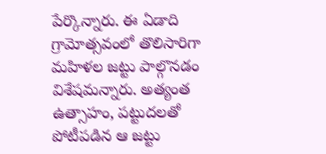పేర్కొన్నారు. ఈ ఏడాది గ్రామోత్సవంలో తొలిసారిగా మహిళల జట్టు పాల్గొనడం విశేషమన్నారు. అత్యంత ఉత్సాహం, పట్టుదలతో పోటీపడిన ఆ జట్టు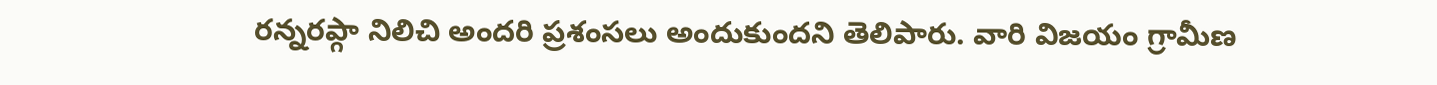రన్నరప్గా నిలిచి అందరి ప్రశంసలు అందుకుందని తెలిపారు. వారి విజయం గ్రామీణ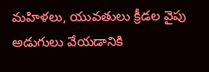మహిళలు, యువతులు క్రీడల వైపు అడుగులు వేయడానికి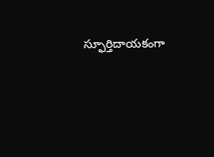స్ఫూర్తిదాయకంగా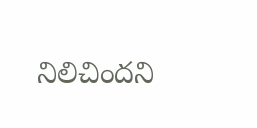నిలిచిందని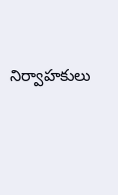నిర్వాహకులు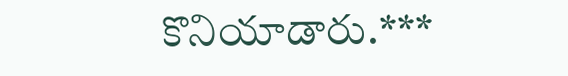కొనియాడారు.***